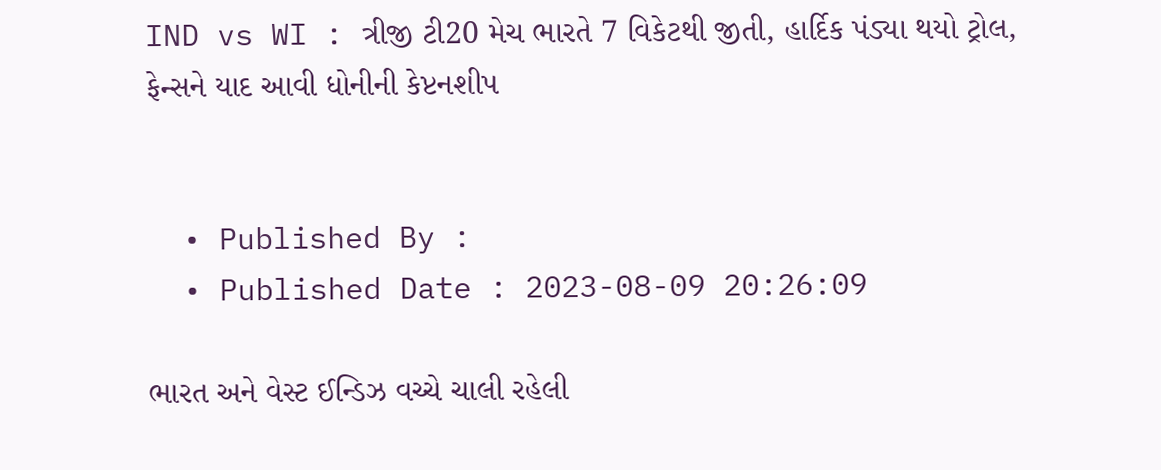IND vs WI : ત્રીજી ટી20 મેચ ભારતે 7 વિકેટથી જીતી, હાર્દિક પંડ્યા થયો ટ્રોલ, ફેન્સને યાદ આવી ધોનીની કેપ્ટનશીપ


  • Published By :
  • Published Date : 2023-08-09 20:26:09

ભારત અને વેસ્ટ ઈન્ડિઝ વચ્ચે ચાલી રહેલી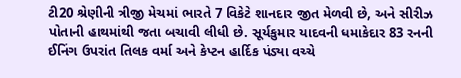ટી20 શ્રેણીની ત્રીજી મેચમાં ભારતે 7 વિકેટે શાનદાર જીત મેળવી છે, અને સીરીઝ પોતાની હાથમાંથી જતા બચાવી લીધી છે. સૂર્યકુમાર યાદવની ધમાકેદાર 83 રનની ઈનિંગ ઉપરાંત તિલક વર્મા અને કેપ્ટન હાર્દિક પંડ્યા વચ્ચે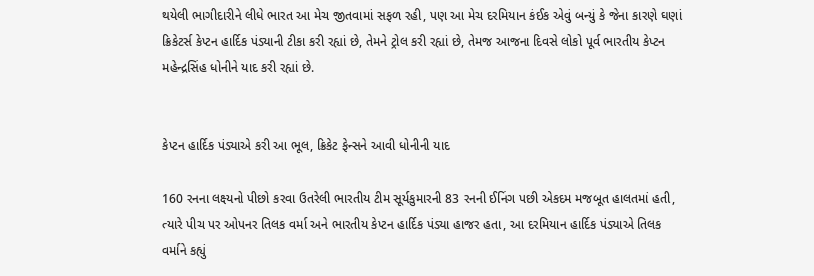થયેલી ભાગીદારીને લીધે ભારત આ મેચ જીતવામાં સફળ રહી, પણ આ મેચ દરમિયાન કંઈક એવું બન્યું કે જેના કારણે ઘણાં ક્રિકેટર્સ કેપ્ટન હાર્દિક પંડ્યાની ટીકા કરી રહ્યાં છે, તેમને ટ્રોલ કરી રહ્યાં છે, તેમજ આજના દિવસે લોકો પૂર્વ ભારતીય કેપ્ટન મહેન્દ્રસિંહ ધોનીને યાદ કરી રહ્યાં છે.


કેપ્ટન હાર્દિક પંડ્યાએ કરી આ ભૂલ, ક્રિકેટ ફેન્સને આવી ધોનીની યાદ

160 રનના લક્ષ્યનો પીછો કરવા ઉતરેલી ભારતીય ટીમ સૂર્યકુમારની 83 રનની ઈનિંગ પછી એકદમ મજબૂત હાલતમાં હતી, ત્યારે પીચ પર ઓપનર તિલક વર્મા અને ભારતીય કેપ્ટન હાર્દિક પંડ્યા હાજર હતા, આ દરમિયાન હાર્દિક પંડ્યાએ તિલક વર્માને કહ્યું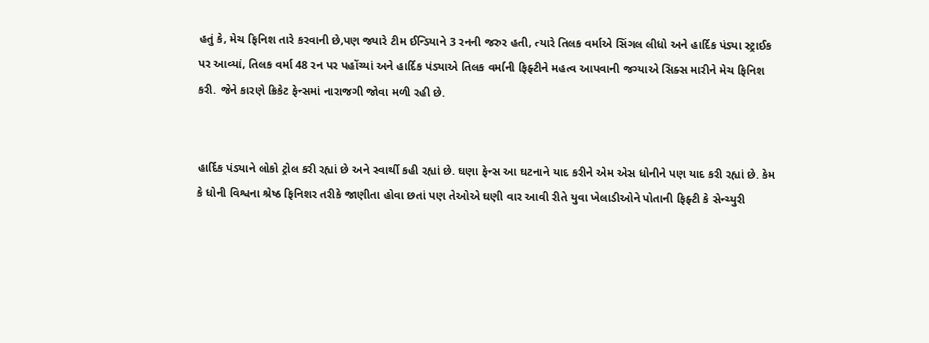હતું કે, મેચ ફિનિશ તારે કરવાની છે,પણ જ્યારે ટીમ ઈન્ડિયાને 3 રનની જરુર હતી, ત્યારે તિલક વર્માએ સિંગલ લીધો અને હાર્દિક પંડ્યા સ્ટ્રાઈક  પર આવ્યાં, તિલક વર્મા 48 રન પર પહોંચ્યાં અને હાર્દિક પંડ્યાએ તિલક વર્માની ફિફ્ટીને મહત્વ આપવાની જગ્યાએ સિક્સ મારીને મેચ ફિનિશ કરી. જેને કારણે ક્રિકેટ ફેન્સમાં નારાજગી જોવા મળી રહી છે.


હાર્દિક પંડ્યાને લોકો ટ્રોલ કરી રહ્યાં છે અને સ્વાર્થી કહી રહ્યાં છે. ઘણા ફેન્સ આ ઘટનાને યાદ કરીને એમ એસ ધોનીને પણ યાદ કરી રહ્યાં છે. કેમ કે ધોની વિશ્વના શ્રેષ્ઠ ફિનિશર તરીકે જાણીતા હોવા છતાં પણ તેઓએ ઘણી વાર આવી રીતે યુવા ખેલાડીઓને પોતાની ફિફ્ટી કે સેન્ચ્યુરી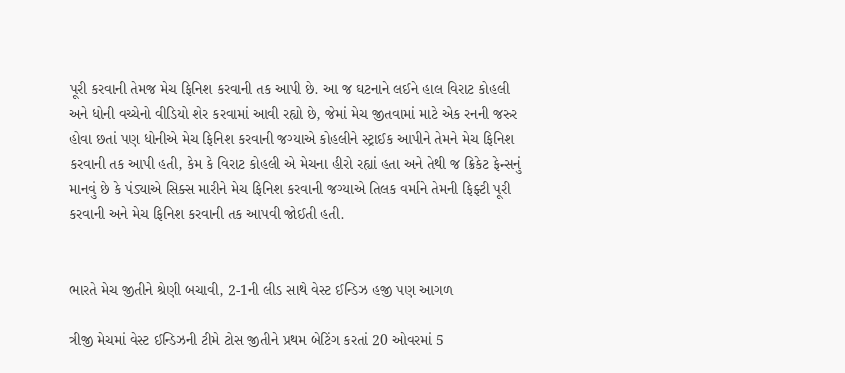પૂરી કરવાની તેમજ મેચ ફિનિશ કરવાની તક આપી છે. આ જ ઘટનાને લઈને હાલ વિરાટ કોહલી અને ધોની વચ્ચેનો વીડિયો શેર કરવામાં આવી રહ્યો છે, જેમાં મેચ જીતવામાં માટે એક રનની જરુર હોવા છતાં પણ ધોનીએ મેચ ફિનિશ કરવાની જગ્યાએ કોહલીને સ્ટ્રાઈક આપીને તેમને મેચ ફિનિશ કરવાની તક આપી હતી, કેમ કે વિરાટ કોહલી એ મેચના હીરો રહ્યાં હતા અને તેથી જ ક્રિકેટ ફેન્સનું માનવું છે કે પંડ્યાએ સિક્સ મારીને મેચ ફિનિશ કરવાની જગ્યાએ તિલક વર્માને તેમની ફિફ્ટી પૂરી કરવાની અને મેચ ફિનિશ કરવાની તક આપવી જોઈતી હતી.


ભારતે મેચ જીતીને શ્રેણી બચાવી, 2-1ની લીડ સાથે વેસ્ટ ઈન્ડિઝ હજી પણ આગળ

ત્રીજી મેચમાં વેસ્ટ ઈન્ડિઝની ટીમે ટોસ જીતીને પ્રથમ બેટિંગ કરતાં 20 ઓવરમાં 5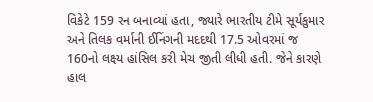વિકેટે 159 રન બનાવ્યાં હતા, જ્યારે ભારતીય ટીમે સૂર્યકુમાર અને તિલક વર્માની ઈનિંગની મદદથી 17.5 ઓવરમાં જ 160નો લક્ષ્ય હાંસિલ કરી મેચ જીતી લીધી હતી. જેને કારણે હાલ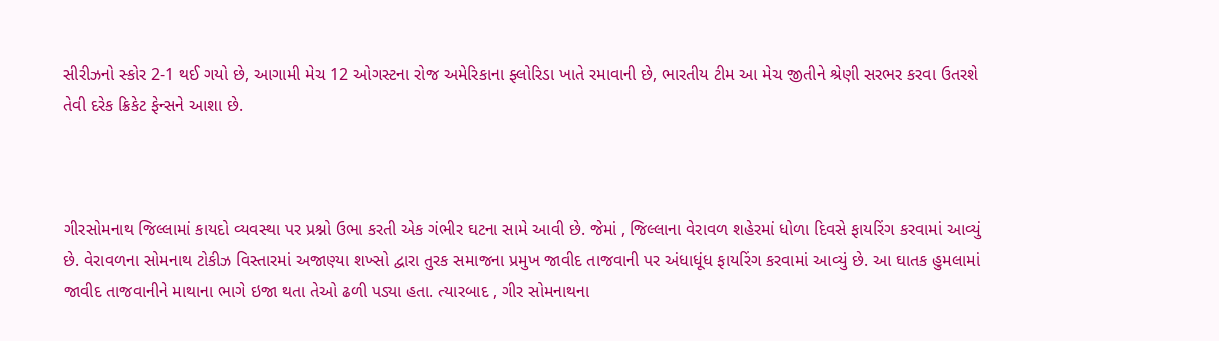સીરીઝનો સ્કોર 2-1 થઈ ગયો છે, આગામી મેચ 12 ઓગસ્ટના રોજ અમેરિકાના ફ્લોરિડા ખાતે રમાવાની છે, ભારતીય ટીમ આ મેચ જીતીને શ્રેણી સરભર કરવા ઉતરશે તેવી દરેક ક્રિકેટ ફેન્સને આશા છે.



ગીરસોમનાથ જિલ્લામાં કાયદો વ્યવસ્થા પર પ્રશ્નો ઉભા કરતી એક ગંભીર ઘટના સામે આવી છે. જેમાં , જિલ્લાના વેરાવળ શહેરમાં ધોળા દિવસે ફાયરિંગ કરવામાં આવ્યું છે. વેરાવળના સોમનાથ ટોકીઝ વિસ્તારમાં અજાણ્યા શખ્સો દ્વારા તુરક સમાજના પ્રમુખ જાવીદ તાજવાની પર અંધાધૂંધ ફાયરિંગ કરવામાં આવ્યું છે. આ ઘાતક હુમલામાં જાવીદ તાજવાનીને માથાના ભાગે ઇજા થતા તેઓ ઢળી પડ્યા હતા. ત્યારબાદ , ગીર સોમનાથના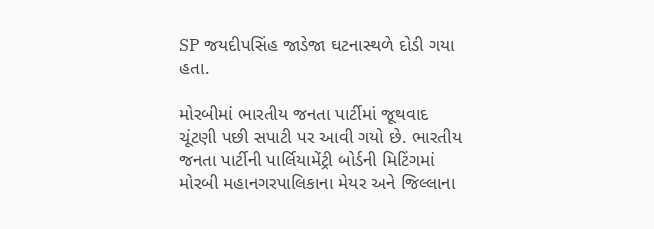SP જયદીપસિંહ જાડેજા ઘટનાસ્થળે દોડી ગયા હતા.

મોરબીમાં ભારતીય જનતા પાર્ટીમાં જૂથવાદ ચૂંટણી પછી સપાટી પર આવી ગયો છે. ભારતીય જનતા પાર્ટીની પાર્લિયામેંટ્રી બોર્ડની મિટિંગમાં મોરબી મહાનગરપાલિકાના મેયર અને જિલ્લાના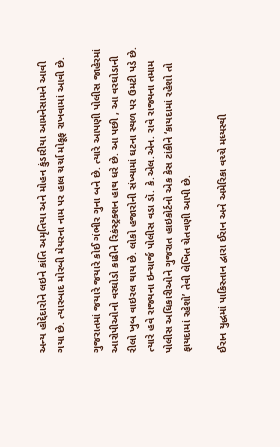અન્ય હોદ્દેદારોને લઇને કાંતિ અમૃતિયા અને મોહન કુંડારીયા આમનેસામને આવી ગયા છે. ત્યારબાદ મોરબી મેયરના નામ પર હાલ ચર્ચા મોકૂફ રાખવામાં આવી છે.

ગુજરાતમાં જયારે જયારે કોઈ ગંભીર ગુના બને છે. ત્યારે આપણી પોલીસ જાહેરમાં આરોપીઓનો વરઘોડો કાઢીને રિકંસ્ટ્રક્શન હાથ ધરે છે. આ પછી , આ વરઘોડાની રીલો ખુબ વાઇરલ થાય છે. લોકો હજારોની સંખ્યામાં ઘટના સ્થળ પર ઉમટી પડે છે. ત્યારે હવે રાજ્યના ઇન્ચાર્જ પોલીસ વડા ડૉ. કે.એલ.એન. રાવે રાજ્યના તમામ પોલીસ અધિકારીઓને ગુજરાત હાઇકોર્ટનો એક કેસ ટાંકીને ‘કાયદામાં રહેશો તો ફાયદામાં રહેશો’ તેવી લેખિત ચેતવણી આપી છે.

ઈરાન યુદ્ધમાં પાકિસ્તાન દ્વારા ઈરાન અને અમેરિકા વચ્ચે મધ્યસ્થી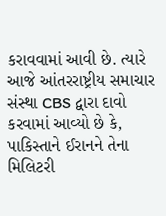કરાવવામાં આવી છે. ત્યારે આજે આંતરરાષ્ટ્રીય સમાચાર સંસ્થા CBS દ્વારા દાવો કરવામાં આવ્યો છે કે, પાકિસ્તાને ઈરાનને તેના મિલિટરી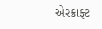એરક્રાફ્ટ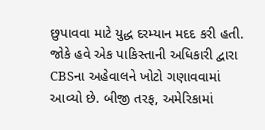છુપાવવા માટે યુદ્ધ દરમ્યાન મદદ કરી હતી. જોકે હવે એક પાકિસ્તાની અધિકારી દ્વારા CBSના અહેવાલને ખોટો ગણાવવામાં આવ્યો છે. બીજી તરફ, અમેરિકામાં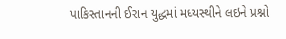પાકિસ્તાનની ઈરાન યુદ્ધમાં મધ્યસ્થીને લઇને પ્રશ્નો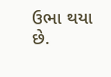ઉભા થયા છે.